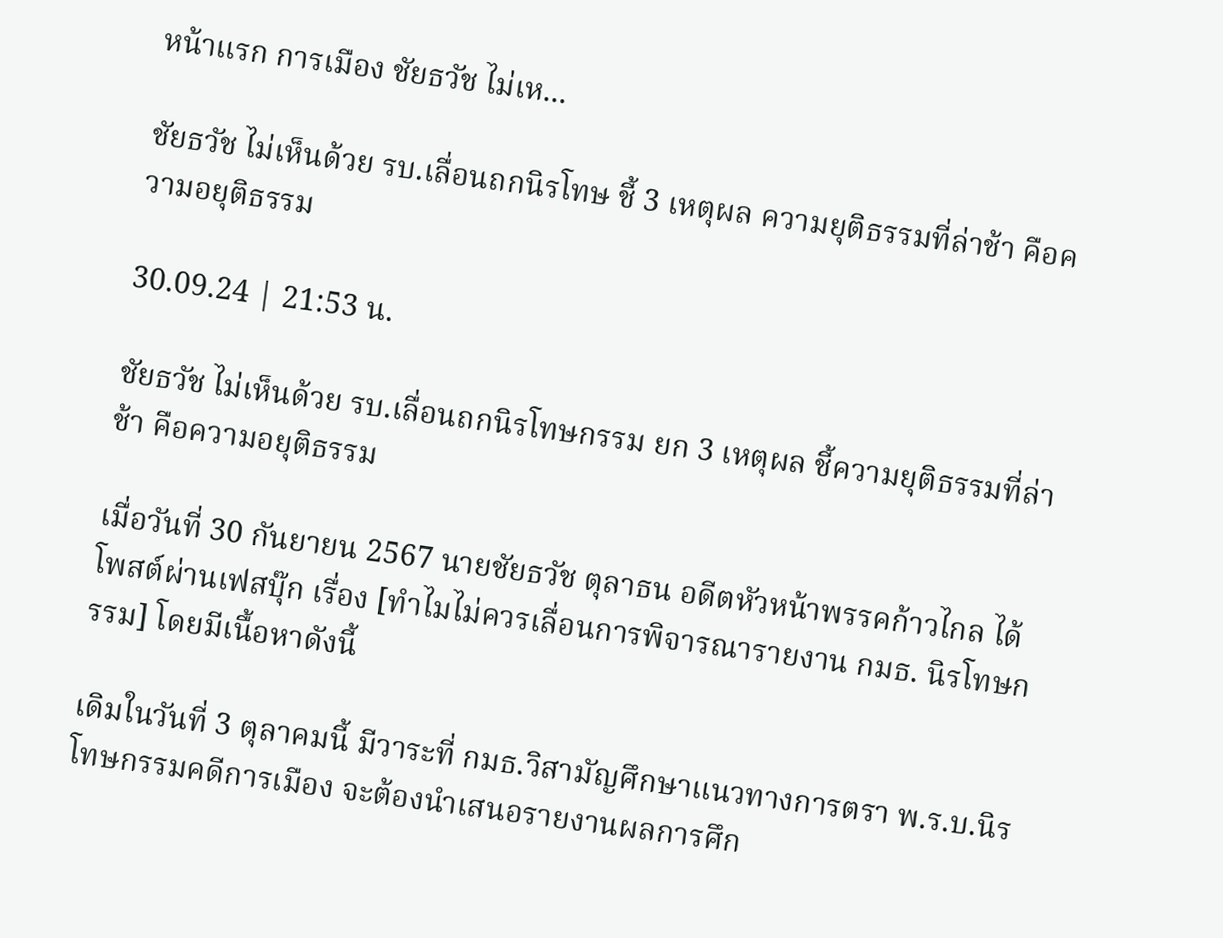หน้าแรก การเมือง ชัยธวัช ไม่เห...

ชัยธวัช ไม่เห็นด้วย รบ.เลื่อนถกนิรโทษ ชี้ 3 เหตุผล ความยุติธรรมที่ล่าช้า คือความอยุติธรรม

30.09.24 | 21:53 น.

ชัยธวัช ไม่เห็นด้วย รบ.เลื่อนถกนิรโทษกรรม ยก 3 เหตุผล ชี้ความยุติธรรมที่ล่าช้า คือความอยุติธรรม

เมื่อวันที่ 30 กันยายน 2567 นายชัยธวัช ตุลาธน อดีตหัวหน้าพรรคก้าวไกล ได้โพสต์ผ่านเฟสบุ๊ก เรื่อง [ทำไมไม่ควรเลื่อนการพิจารณารายงาน กมธ. นิรโทษกรรม] โดยมีเนื้อหาดังนี้

เดิมในวันที่ 3 ตุลาคมนี้ มีวาระที่ กมธ.วิสามัญศึกษาแนวทางการตรา พ.ร.บ.นิรโทษกรรมคดีการเมือง จะต้องนำเสนอรายงานผลการศึก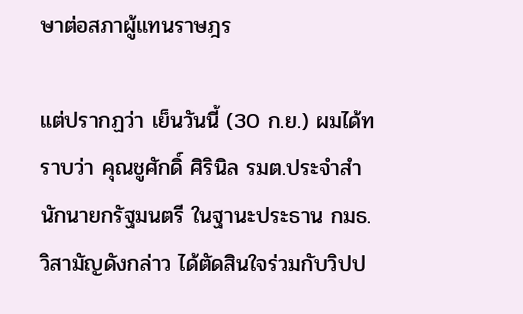ษาต่อสภาผู้แทนราษฎร

แต่ปรากฏว่า เย็นวันนี้ (30 ก.ย.) ผมได้ทราบว่า คุณชูศักดิ์ ศิรินิล รมต.ประจำสำนักนายกรัฐมนตรี ในฐานะประธาน กมธ. วิสามัญดังกล่าว ได้ตัดสินใจร่วมกับวิปป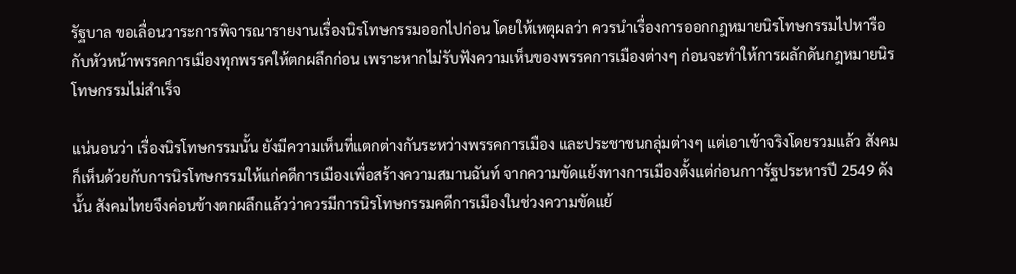รัฐบาล ขอเลื่อนวาระการพิจารณารายงานเรื่องนิรโทษกรรมออกไปก่อน โดยให้เหตุผลว่า ควรนำเรื่องการออกกฎหมายนิรโทษกรรมไปหารือกับหัวหน้าพรรคการเมืองทุกพรรคให้ตกผลึกก่อน เพราะหากไม่รับฟังความเห็นของพรรคการเมืองต่างๆ ก่อนจะทำให้การผลักดันกฎหมายนิรโทษกรรมไม่สำเร็จ

แน่นอนว่า เรื่องนิรโทษกรรมนั้น ยังมีความเห็นที่แตกต่างกันระหว่างพรรคการเมือง และประชาชนกลุ่มต่างๆ แต่เอาเข้าจริงโดยรวมแล้ว สังคมก็เห็นด้วยกับการนิรโทษกรรมให้แก่คดีการเมืองเพื่อสร้างความสมานฉันท์ จากความขัดแย้งทางการเมืองตั้งแต่ก่อนกาารัฐประหารปี 2549 ดังนั้น สังคมไทยจึงค่อนข้างตกผลึกแล้วว่าควรมีการนิรโทษกรรมคดีการเมืองในช่วงความขัดแย้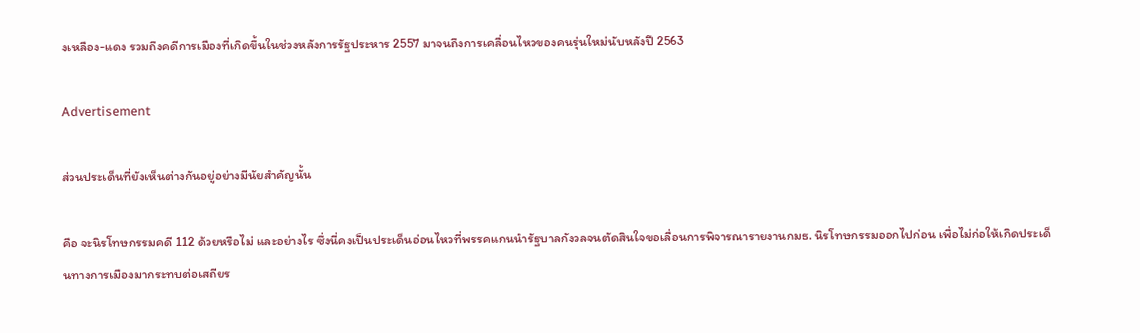งเหลือง-แดง รวมถึงคดีการเมืองที่เกิดขึ้นในช่วงหลังการรัฐประหาร 2557 มาจนถึงการเคลื่อนไหวของคนรุ่นใหม่นับหลังปี 2563

Advertisement

ส่วนประเด็นที่ยังเห็นต่างกันอยู่อย่างมีนัยสำคัญนั้น

คือ จะนิรโทษกรรมคดี 112 ด้วยหรือไม่ และอย่างไร ซึ่งนี่คงเป็นประเด็นอ่อนไหวที่พรรคแกนนำรัฐบาลกังวลจนตัดสินใจขอเลื่อนการพิจารณารายงานกมธ. นิรโทษกรรมออกไปก่อน เพื่อไม่ก่อให้เกิดประเด็นทางการเมืองมากระทบต่อเสถียร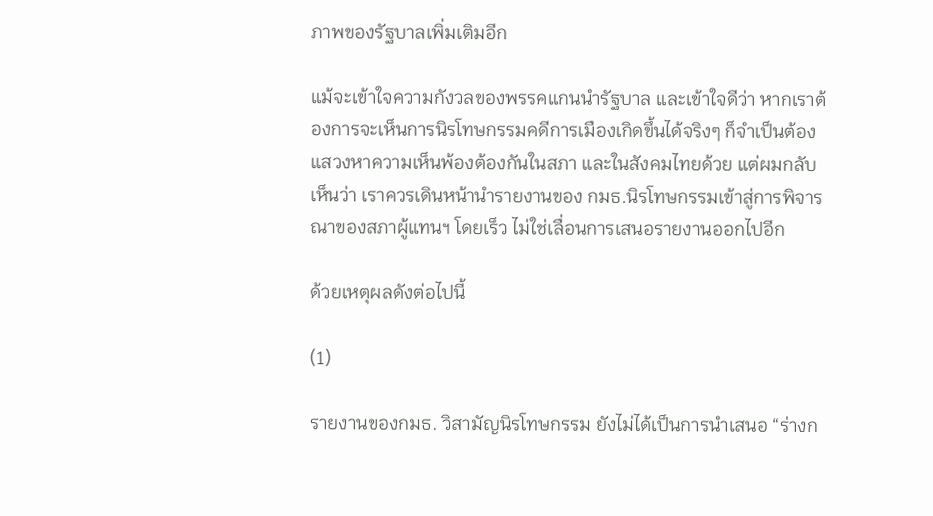ภาพของรัฐบาลเพิ่มเติมอีก

แม้จะเข้าใจความกังวลของพรรคแกนนำรัฐบาล และเข้าใจดีว่า หากเราต้องการจะเห็นการนิรโทษกรรมคดีการเมืองเกิดขึ้นได้จริงๆ ก็จำเป็นต้องแสวงหาความเห็นพ้องต้องกันในสภา และในสังคมไทยด้วย แต่ผมกลับเห็นว่า เราควรเดินหน้านำรายงานของ กมธ.นิรโทษกรรมเข้าสู่การพิจารณาของสภาผู้แทนฯ โดยเร็ว ไม่ใช่เลื่อนการเสนอรายงานออกไปอีก

ด้วยเหตุผลดังต่อไปนี้

(1)

รายงานของกมธ. วิสามัญนิรโทษกรรม ยังไม่ได้เป็นการนำเสนอ “ร่างก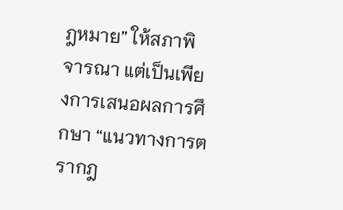ฎหมาย” ให้สภาพิจารณา แต่เป็นเพียงการเสนอผลการศึกษา “แนวทางการตรากฎ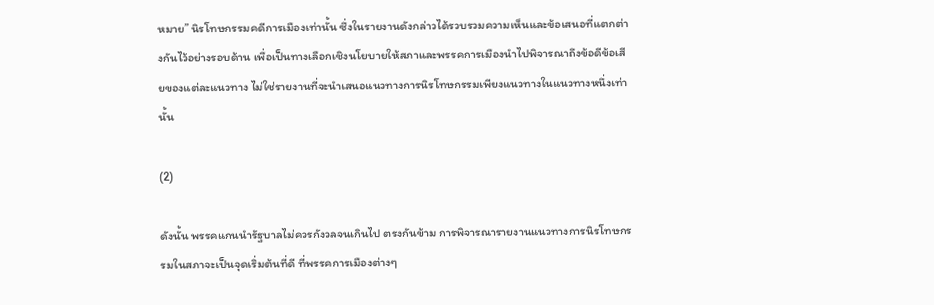หมาย” นิรโทษกรรมคดีการเมืองเท่านั้น ซึ่งในรายงานดังกล่าวได้รวบรวมความเห็นและข้อเสนอที่แตกต่างกันไว้อย่างรอบด้าน เพื่อเป็นทางเลือกเชิงนโยบายให้สภาและพรรคการเมืองนำไปพิจารณาถึงข้อดีข้อเสียของแต่ละแนวทาง ไม่ใช่รายงานที่จะนำเสนอแนวทางการนิรโทษกรรมเพียงแนวทางในแนวทางหนึ่งเท่านั้น

(2)

ดังนั้น พรรคแกนนำรัฐบาลไม่ควรกังวลจนเกินไป ตรงกันข้าม การพิจารณารายงานแนวทางการนิรโทษกรรมในสภาจะเป็นจุดเริ่มต้นที่ดี ที่พรรคการเมืองต่างๆ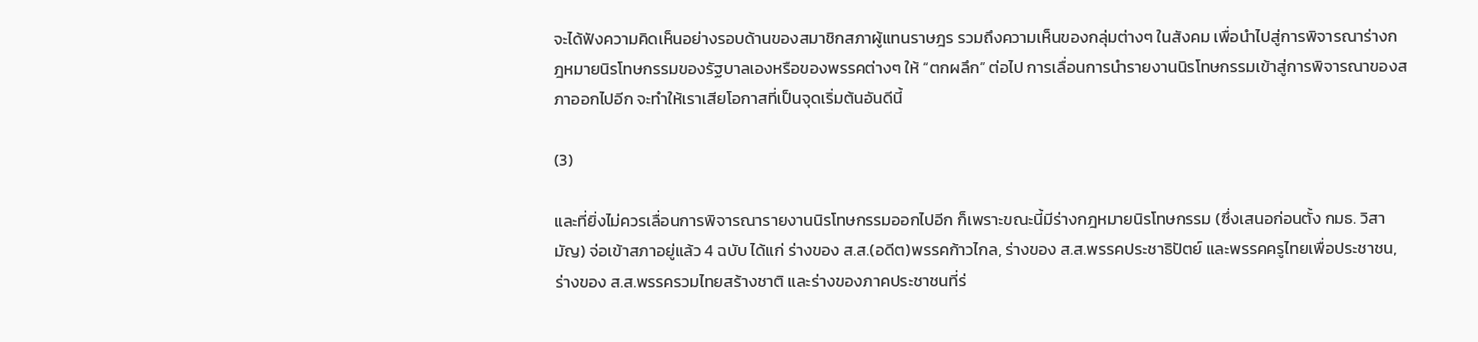จะได้ฟังความคิดเห็นอย่างรอบด้านของสมาชิกสภาผู้แทนราษฎร รวมถึงความเห็นของกลุ่มต่างๆ ในสังคม เพื่อนำไปสู่การพิจารณาร่างกฎหมายนิรโทษกรรมของรัฐบาลเองหรือของพรรคต่างๆ ให้ “ตกผลึก” ต่อไป การเลื่อนการนำรายงานนิรโทษกรรมเข้าสู่การพิจารณาของสภาออกไปอีก จะทำให้เราเสียโอกาสที่เป็นจุดเริ่มต้นอันดีนี้

(3)

และที่ยิ่งไม่ควรเลื่อนการพิจารณารายงานนิรโทษกรรมออกไปอีก ก็เพราะขณะนี้มีร่างกฎหมายนิรโทษกรรม (ซึ่งเสนอก่อนตั้ง กมธ. วิสามัญ) จ่อเข้าสภาอยู่แล้ว 4 ฉบับ ได้แก่ ร่างของ ส.ส.(อดีต)พรรคก้าวไกล, ร่างของ ส.ส.พรรคประชาธิปัตย์ และพรรคครูไทยเพื่อประชาชน, ร่างของ ส.ส.พรรครวมไทยสร้างชาติ และร่างของภาคประชาชนที่ร่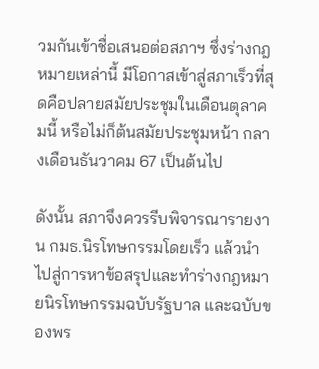วมกันเข้าชื่อเสนอต่อสภาฯ ซึ่งร่างกฎหมายเหล่านี้ มีโอกาสเข้าสู่สภาเร็วที่สุดคือปลายสมัยประชุมในเดือนตุลาคมนี้ หรือไม่ก็ต้นสมัยประชุมหน้า กลางเดือนธันวาคม 67 เป็นต้นไป

ดังนั้น สภาจึงควรรีบพิจารณารายงาน กมธ.นิรโทษกรรมโดยเร็ว แล้วนำไปสู่การหาข้อสรุปและทำร่างกฎหมายนิรโทษกรรมฉบับรัฐบาล และฉบับของพร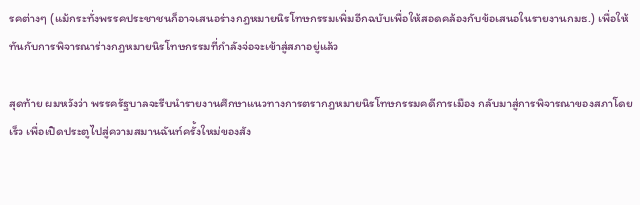รคต่างๆ (แม้กระทั่งพรรคประชาชนก็อาจเสนอร่างกฎหมายนิรโทษกรรมเพิ่มอีกฉบับเพื่อให้สอดคล้องกับข้อเสนอในรายงานกมธ.) เพื่อให้ทันกับการพิจารณาร่างกฎหมายนิรโทษกรรมที่กำลังจ่อจะเข้าสู่สภาอยู่แล้ว

สุดท้าย ผมหวังว่า พรรครัฐบาลจะรีบนำรายงานศึกษาแนวทางการตรากฎหมายนิรโทษกรรมคดีการเมือง กลับมาสู่การพิจารณาของสภาโดยเร็ว เพื่อเปิดประตูไปสู่ความสมานฉันท์ครั้งใหม่ของสัง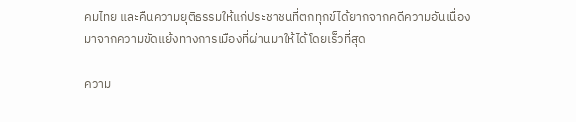คมไทย และคืนความยุติธรรมให้แก่ประชาชนที่ตกทุกข์ได้ยากจากคดีความอันเนื่องมาจากความขัดแย้งทางการเมืองที่ผ่านมาให้ได้โดยเร็วที่สุด

ความ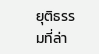ยุติธรรมที่ล่า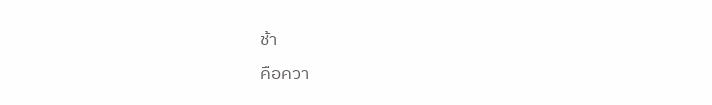ช้า
คือควา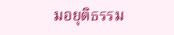มอยุติธรรม